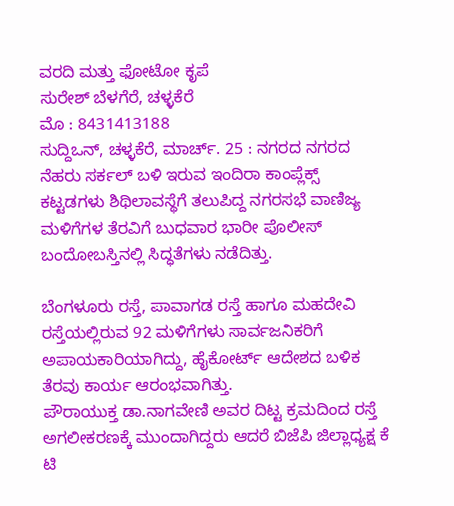ವರದಿ ಮತ್ತು ಫೋಟೋ ಕೃಪೆ
ಸುರೇಶ್ ಬೆಳಗೆರೆ, ಚಳ್ಳಕೆರೆ
ಮೊ : 8431413188
ಸುದ್ದಿಒನ್, ಚಳ್ಳಕೆರೆ, ಮಾರ್ಚ್. 25 : ನಗರದ ನಗರದ ನೆಹರು ಸರ್ಕಲ್ ಬಳಿ ಇರುವ ಇಂದಿರಾ ಕಾಂಪ್ಲೆಕ್ಸ್ ಕಟ್ಟಡಗಳು ಶಿಥಿಲಾವಸ್ಥೆಗೆ ತಲುಪಿದ್ದ ನಗರಸಭೆ ವಾಣಿಜ್ಯ ಮಳಿಗೆಗಳ ತೆರವಿಗೆ ಬುಧವಾರ ಭಾರೀ ಪೊಲೀಸ್ ಬಂದೋಬಸ್ತಿನಲ್ಲಿ ಸಿದ್ಧತೆಗಳು ನಡೆದಿತ್ತು.

ಬೆಂಗಳೂರು ರಸ್ತೆ, ಪಾವಾಗಡ ರಸ್ತೆ ಹಾಗೂ ಮಹದೇವಿ ರಸ್ತೆಯಲ್ಲಿರುವ 92 ಮಳಿಗೆಗಳು ಸಾರ್ವಜನಿಕರಿಗೆ ಅಪಾಯಕಾರಿಯಾಗಿದ್ದು, ಹೈಕೋರ್ಟ್ ಆದೇಶದ ಬಳಿಕ ತೆರವು ಕಾರ್ಯ ಆರಂಭವಾಗಿತ್ತು.
ಪೌರಾಯುಕ್ತ ಡಾ.ನಾಗವೇಣಿ ಅವರ ದಿಟ್ಟ ಕ್ರಮದಿಂದ ರಸ್ತೆ ಅಗಲೀಕರಣಕ್ಕೆ ಮುಂದಾಗಿದ್ದರು ಆದರೆ ಬಿಜೆಪಿ ಜಿಲ್ಲಾಧ್ಯಕ್ಷ ಕೆ ಟಿ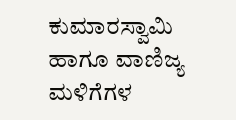ಕುಮಾರಸ್ವಾಮಿ ಹಾಗೂ ವಾಣಿಜ್ಯ ಮಳಿಗೆಗಳ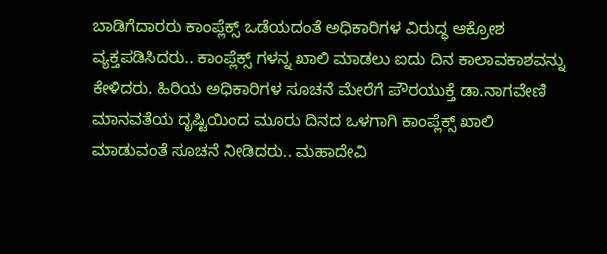ಬಾಡಿಗೆದಾರರು ಕಾಂಪ್ಲೆಕ್ಸ್ ಒಡೆಯದಂತೆ ಅಧಿಕಾರಿಗಳ ವಿರುದ್ಧ ಆಕ್ರೋಶ ವ್ಯಕ್ತಪಡಿಸಿದರು.. ಕಾಂಪ್ಲೆಕ್ಸ್ ಗಳನ್ನ ಖಾಲಿ ಮಾಡಲು ಐದು ದಿನ ಕಾಲಾವಕಾಶವನ್ನು ಕೇಳಿದರು. ಹಿರಿಯ ಅಧಿಕಾರಿಗಳ ಸೂಚನೆ ಮೇರೆಗೆ ಪೌರಯುಕ್ತೆ ಡಾ.ನಾಗವೇಣಿ ಮಾನವತೆಯ ದೃಷ್ಟಿಯಿಂದ ಮೂರು ದಿನದ ಒಳಗಾಗಿ ಕಾಂಪ್ಲೆಕ್ಸ್ ಖಾಲಿ ಮಾಡುವಂತೆ ಸೂಚನೆ ನೀಡಿದರು.. ಮಹಾದೇವಿ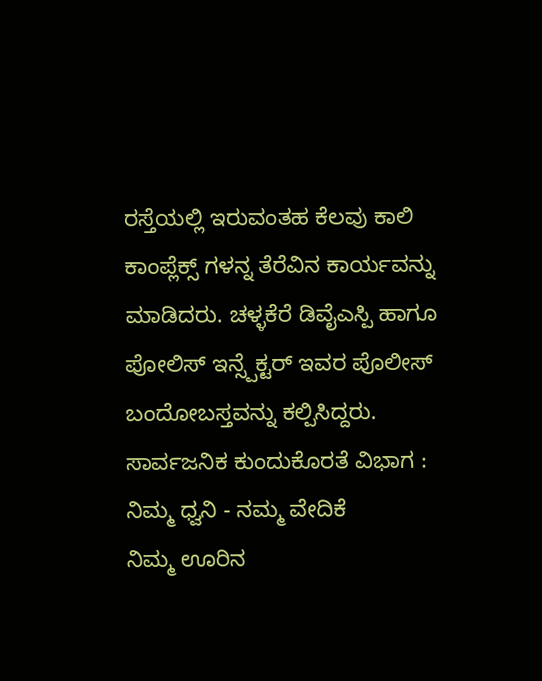ರಸ್ತೆಯಲ್ಲಿ ಇರುವಂತಹ ಕೆಲವು ಕಾಲಿ ಕಾಂಪ್ಲೆಕ್ಸ್ ಗಳನ್ನ ತೆರೆವಿನ ಕಾರ್ಯವನ್ನು ಮಾಡಿದರು. ಚಳ್ಳಕೆರೆ ಡಿವೈಎಸ್ಪಿ ಹಾಗೂ ಪೋಲಿಸ್ ಇನ್ಸ್ಪೆಕ್ಟರ್ ಇವರ ಪೊಲೀಸ್ ಬಂದೋಬಸ್ತವನ್ನು ಕಲ್ಪಿಸಿದ್ದರು.
ಸಾರ್ವಜನಿಕ ಕುಂದುಕೊರತೆ ವಿಭಾಗ : ನಿಮ್ಮ ಧ್ವನಿ - ನಮ್ಮ ವೇದಿಕೆ
ನಿಮ್ಮ ಊರಿನ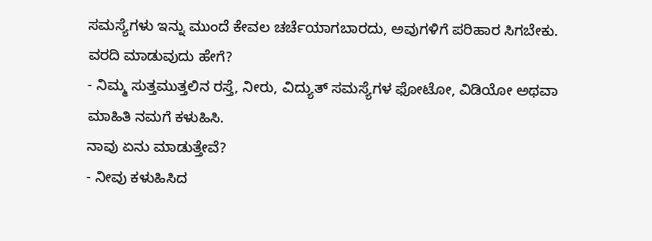ಸಮಸ್ಯೆಗಳು ಇನ್ನು ಮುಂದೆ ಕೇವಲ ಚರ್ಚೆಯಾಗಬಾರದು, ಅವುಗಳಿಗೆ ಪರಿಹಾರ ಸಿಗಬೇಕು.
ವರದಿ ಮಾಡುವುದು ಹೇಗೆ?
- ನಿಮ್ಮ ಸುತ್ತಮುತ್ತಲಿನ ರಸ್ತೆ, ನೀರು, ವಿದ್ಯುತ್ ಸಮಸ್ಯೆಗಳ ಫೋಟೋ, ವಿಡಿಯೋ ಅಥವಾ ಮಾಹಿತಿ ನಮಗೆ ಕಳುಹಿಸಿ.
ನಾವು ಏನು ಮಾಡುತ್ತೇವೆ?
- ನೀವು ಕಳುಹಿಸಿದ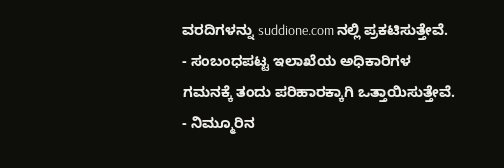ವರದಿಗಳನ್ನು suddione.com ನಲ್ಲಿ ಪ್ರಕಟಿಸುತ್ತೇವೆ.
- ಸಂಬಂಧಪಟ್ಟ ಇಲಾಖೆಯ ಅಧಿಕಾರಿಗಳ ಗಮನಕ್ಕೆ ತಂದು ಪರಿಹಾರಕ್ಕಾಗಿ ಒತ್ತಾಯಿಸುತ್ತೇವೆ.
- ನಿಮ್ಮೂರಿನ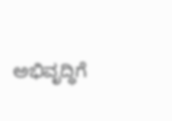ಅಭಿವೃದ್ಧಿಗೆ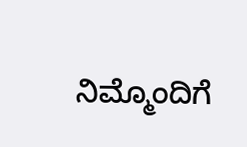ನಿಮ್ಮೊಂದಿಗೆ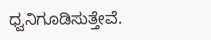ಧ್ವನಿಗೂಡಿಸುತ್ತೇವೆ.